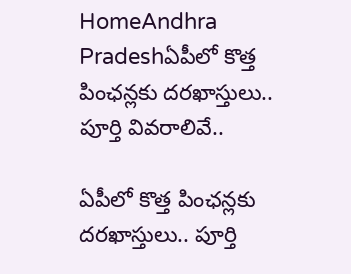HomeAndhra Pradeshఏపీలో కొత్త పింఛన్లకు దరఖాస్తులు.. పూర్తి వివరాలివే..

ఏపీలో కొత్త పింఛన్లకు దరఖాస్తులు.. పూర్తి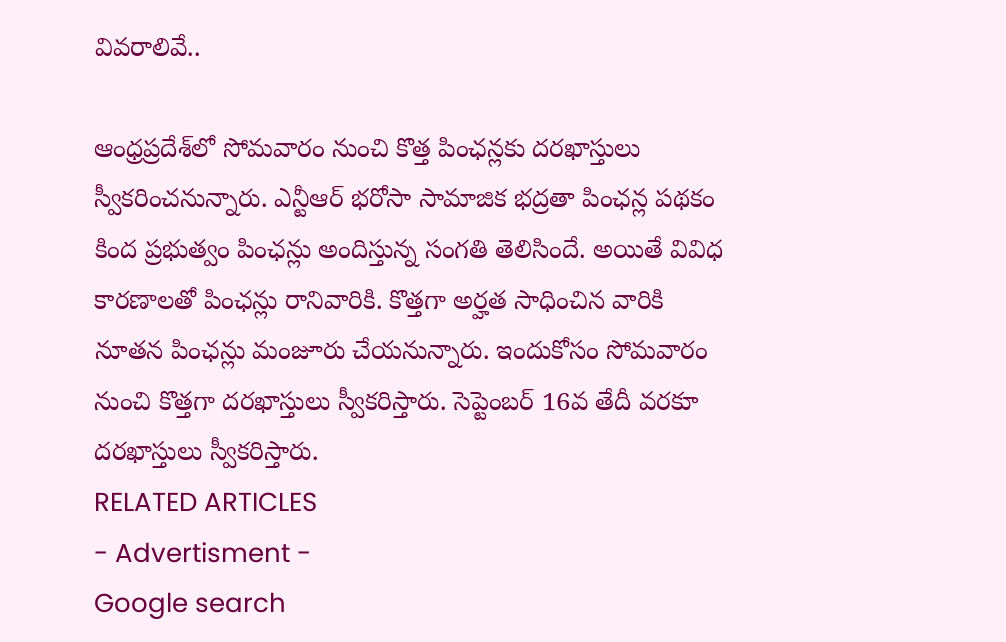వివరాలివే..

ఆంధ్రప్రదేశ్‌లో సోమవారం నుంచి కొత్త పింఛన్లకు దరఖాస్తులు స్వీకరించనున్నారు. ఎన్టీఆర్ భరోసా సామాజిక భద్రతా పింఛన్ల పథకం కింద ప్రభుత్వం పింఛన్లు అందిస్తున్న సంగతి తెలిసిందే. అయితే వివిధ కారణాలతో పింఛన్లు రానివారికి. కొత్తగా అర్హత సాధించిన వారికి నూతన పింఛన్లు మంజూరు చేయనున్నారు. ఇందుకోసం సోమవారం నుంచి కొత్తగా దరఖాస్తులు స్వీకరిస్తారు. సెప్టెంబర్ 16వ తేదీ వరకూ దరఖాస్తులు స్వీకరిస్తారు.
RELATED ARTICLES
- Advertisment -
Google search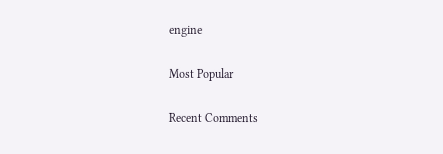engine

Most Popular

Recent Comments